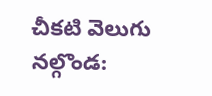చీకటి వెలుగు నల్గొండ: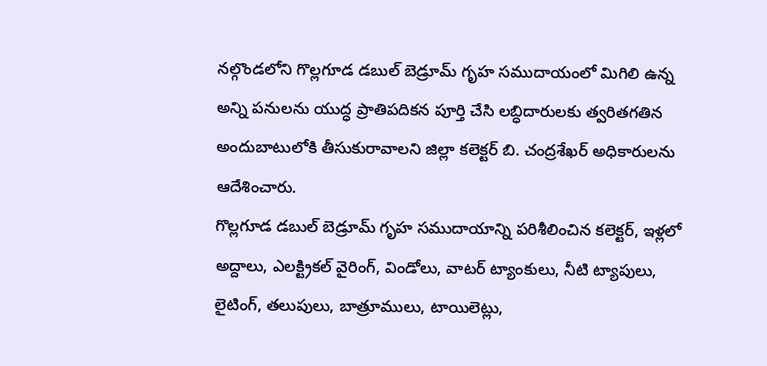నల్గొండలోని గొల్లగూడ డబుల్ బెడ్రూమ్ గృహ సముదాయంలో మిగిలి ఉన్న అన్ని పనులను యుద్ధ ప్రాతిపదికన పూర్తి చేసి లబ్ధిదారులకు త్వరితగతిన అందుబాటులోకి తీసుకురావాలని జిల్లా కలెక్టర్ బి. చంద్రశేఖర్ అధికారులను ఆదేశించారు.
గొల్లగూడ డబుల్ బెడ్రూమ్ గృహ సముదాయాన్ని పరిశీలించిన కలెక్టర్, ఇళ్లలో అద్దాలు, ఎలక్ట్రికల్ వైరింగ్, విండోలు, వాటర్ ట్యాంకులు, నీటి ట్యాపులు, లైటింగ్, తలుపులు, బాత్రూములు, టాయిలెట్లు,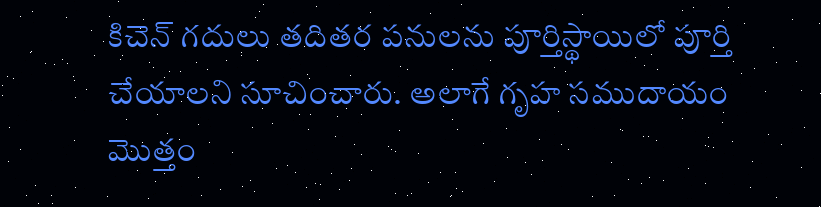కిచెన్ గదులు తదితర పనులను పూర్తిస్థాయిలో పూర్తి చేయాలని సూచించారు. అలాగే గృహ సముదాయం మొత్తం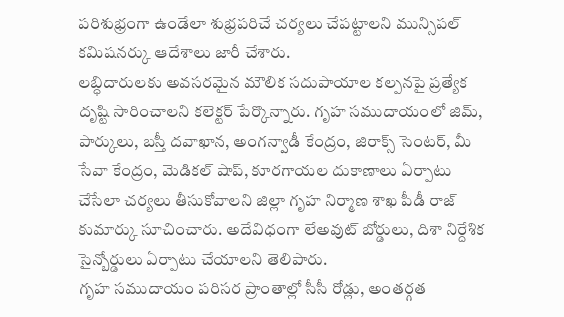పరిశుభ్రంగా ఉండేలా శుభ్రపరిచే చర్యలు చేపట్టాలని మున్సిపల్ కమిషనర్కు ఆదేశాలు జారీ చేశారు.
లబ్ధిదారులకు అవసరమైన మౌలిక సదుపాయాల కల్పనపై ప్రత్యేక దృష్టి సారించాలని కలెక్టర్ పేర్కొన్నారు. గృహ సముదాయంలో జిమ్, పార్కులు, బస్తీ దవాఖాన, అంగన్వాడీ కేంద్రం, జిరాక్స్ సెంటర్, మీ సేవా కేంద్రం, మెడికల్ షాప్, కూరగాయల దుకాణాలు ఏర్పాటు చేసేలా చర్యలు తీసుకోవాలని జిల్లా గృహ నిర్మాణ శాఖ పీడీ రాజ్ కుమార్కు సూచించారు. అదేవిధంగా లేఅవుట్ బోర్డులు, దిశా నిర్దేశిక సైన్బోర్డులు ఏర్పాటు చేయాలని తెలిపారు.
గృహ సముదాయం పరిసర ప్రాంతాల్లో సీసీ రోడ్లు, అంతర్గత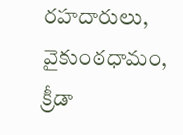రహదారులు, వైకుంఠధామం, క్రీడా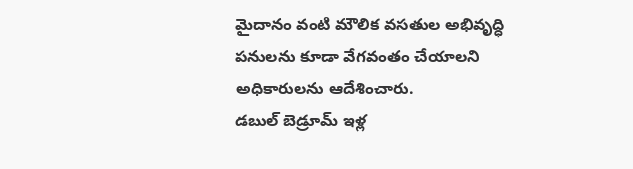మైదానం వంటి మౌలిక వసతుల అభివృద్ధి పనులను కూడా వేగవంతం చేయాలని అధికారులను ఆదేశించారు.
డబుల్ బెడ్రూమ్ ఇళ్ల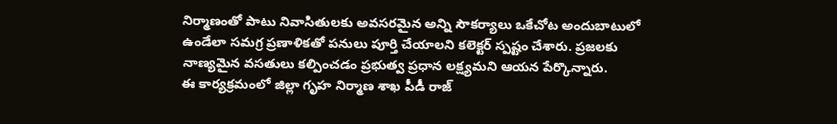నిర్మాణంతో పాటు నివాసితులకు అవసరమైన అన్ని సౌకర్యాలు ఒకేచోట అందుబాటులో ఉండేలా సమగ్ర ప్రణాళికతో పనులు పూర్తి చేయాలని కలెక్టర్ స్పష్టం చేశారు. ప్రజలకు నాణ్యమైన వసతులు కల్పించడం ప్రభుత్వ ప్రధాన లక్ష్యమని ఆయన పేర్కొన్నారు.
ఈ కార్యక్రమంలో జిల్లా గృహ నిర్మాణ శాఖ పీడీ రాజ్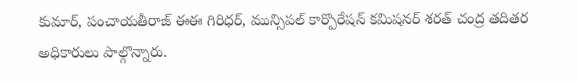కుమార్, పంచాయతీరాజ్ ఈఈ గిరిధర్, మున్సిపల్ కార్పొరేషన్ కమిషనర్ శరత్ చంద్ర తదితర అధికారులు పాల్గొన్నారు.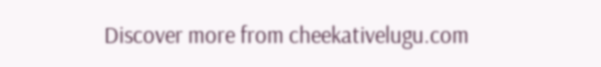Discover more from cheekativelugu.com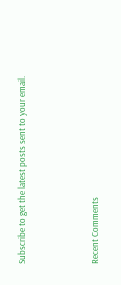Subscribe to get the latest posts sent to your email.



Recent Comments